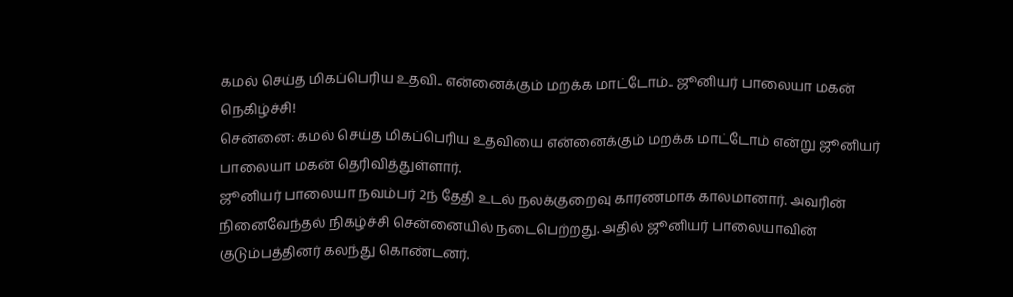கமல் செய்த மிகப்பெரிய உதவி.. என்னைக்கும் மறக்க மாட்டோம்.. ஜூனியர் பாலையா மகன் நெகிழ்ச்சி!
சென்னை: கமல் செய்த மிகப்பெரிய உதவியை என்னைக்கும் மறக்க மாட்டோம் என்று ஜூனியர் பாலையா மகன் தெரிவித்துள்ளார்.
ஜூனியர் பாலையா நவம்பர் 2ந் தேதி உடல் நலக்குறைவு காரணமாக காலமானார். அவரின் நினைவேந்தல் நிகழ்ச்சி சென்னையில் நடைபெற்றது. அதில் ஜூனியர் பாலையாவின் குடும்பத்தினர் கலந்து கொண்டனர்.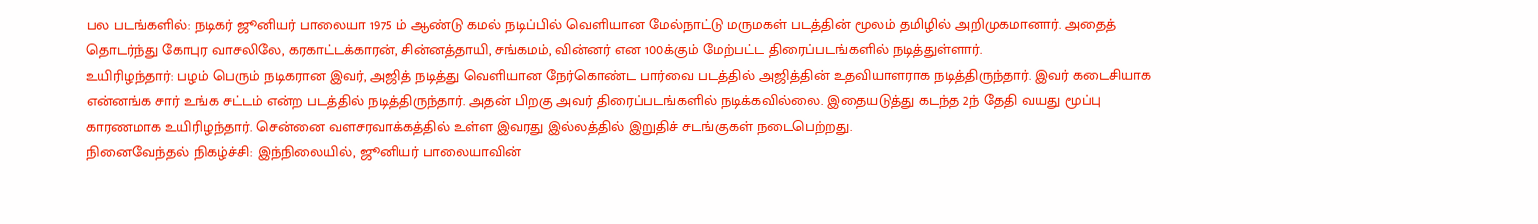பல படங்களில்: நடிகர் ஜூனியர் பாலையா 1975 ம் ஆண்டு கமல் நடிப்பில் வெளியான மேல்நாட்டு மருமகள் படத்தின் மூலம் தமிழில் அறிமுகமானார். அதைத் தொடர்ந்து கோபுர வாசலிலே, கரகாட்டக்காரன், சின்னத்தாயி, சங்கமம், வின்னர் என 100க்கும் மேற்பட்ட திரைப்படங்களில் நடித்துள்ளார்.
உயிரிழந்தார்: பழம் பெரும் நடிகரான இவர், அஜித் நடித்து வெளியான நேர்கொண்ட பார்வை படத்தில் அஜித்தின் உதவியாளராக நடித்திருந்தார். இவர் கடைசியாக என்னங்க சார் உங்க சட்டம் என்ற படத்தில் நடித்திருந்தார். அதன் பிறகு அவர் திரைப்படங்களில் நடிக்கவில்லை. இதையடுத்து கடந்த 2ந் தேதி வயது மூப்பு காரணமாக உயிரிழந்தார். சென்னை வளசரவாக்கத்தில் உள்ள இவரது இல்லத்தில் இறுதிச் சடங்குகள் நடைபெற்றது.
நினைவேந்தல் நிகழ்ச்சி: இந்நிலையில், ஜூனியர் பாலையாவின்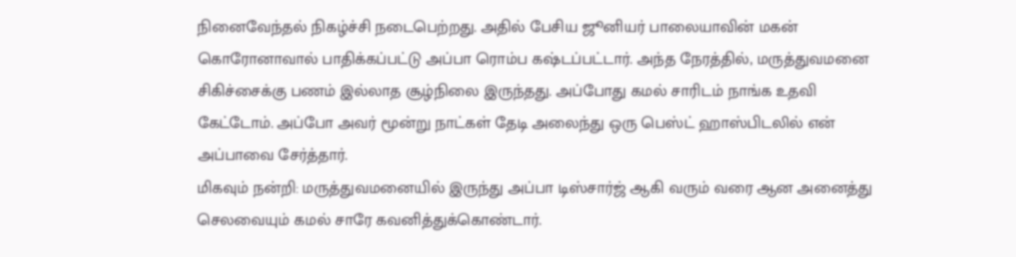நினைவேந்தல் நிகழ்ச்சி நடைபெற்றது. அதில் பேசிய ஜூனியர் பாலையாவின் மகன் கொரோனாவால் பாதிக்கப்பட்டு அப்பா ரொம்ப கஷ்டப்பட்டார். அந்த நேரத்தில், மருத்துவமனை சிகிச்சைக்கு பணம் இல்லாத சூழ்நிலை இருந்தது. அப்போது கமல் சாரிடம் நாங்க உதவி கேட்டோம். அப்போ அவர் மூன்று நாட்கள் தேடி அலைந்து ஒரு பெஸ்ட் ஹாஸ்பிடலில் என் அப்பாவை சேர்த்தார்.
மிகவும் நன்றி: மருத்துவமனையில் இருந்து அப்பா டிஸ்சார்ஜ் ஆகி வரும் வரை ஆன அனைத்து செலவையும் கமல் சாரே கவனித்துக்கொண்டார்.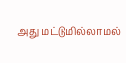அது மட்டுமில்லாமல்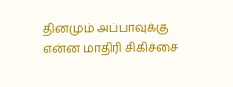தினமும் அப்பாவுக்கு என்ன மாதிரி சிகிச்சை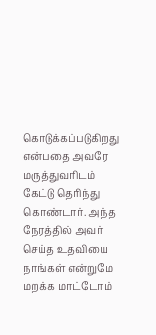கொடுக்கப்படுகிறது என்பதை அவரே மருத்துவரிடம் கேட்டு தெரிந்து கொண்டார். அந்த நேரத்தில் அவர் செய்த உதவியை நாங்கள் என்றுமே மறக்க மாட்டோம்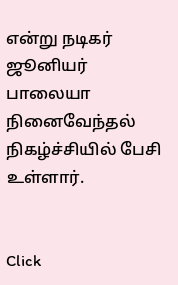என்று நடிகர் ஜூனியர் பாலையா நினைவேந்தல் நிகழ்ச்சியில் பேசி உள்ளார்.


Click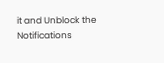it and Unblock the Notifications